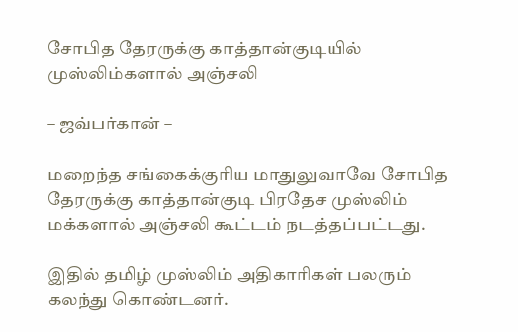சோபித தேரருக்கு காத்தான்குடியில் முஸ்லிம்களால் அஞ்சலி

– ஜவ்பர்கான் –

மறைந்த சங்கைக்குரிய மாதுலுவாவே சோபித தேரருக்கு காத்தான்குடி பிரதேச முஸ்லிம் மக்களால் அஞ்சலி கூட்டம் நடத்தப்பட்டது.

இதில் தமிழ் முஸ்லிம் அதிகாரிகள் பலரும் கலந்து கொண்டனர்.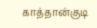காத்தான்குடி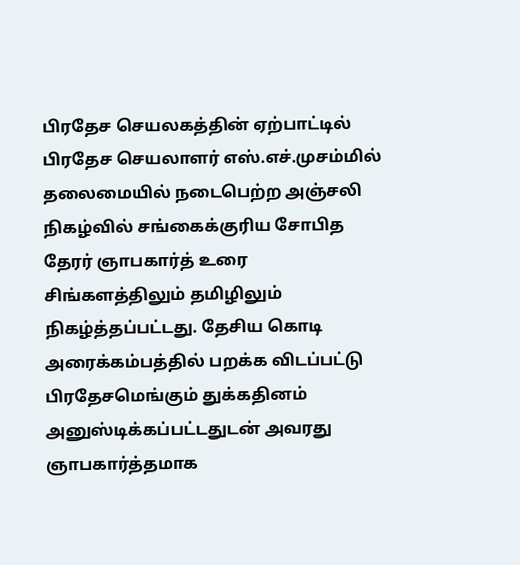பிரதேச செயலகத்தின் ஏற்பாட்டில் பிரதேச செயலாளர் எஸ்.எச்.முசம்மில் தலைமையில் நடைபெற்ற அஞ்சலி நிகழ்வில் சங்கைக்குரிய சோபித தேரர் ஞாபகார்த் உரை சிங்களத்திலும் தமிழிலும் நிகழ்த்தப்பட்டது. தேசிய கொடி அரைக்கம்பத்தில் பறக்க விடப்பட்டு பிரதேசமெங்கும் துக்கதினம் அனுஸ்டிக்கப்பட்டதுடன் அவரது ஞாபகார்த்தமாக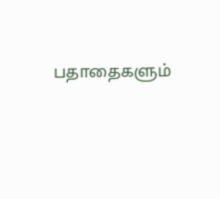பதாதைகளும்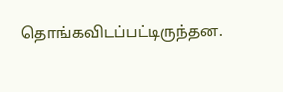தொங்கவிடப்பட்டிருந்தன.